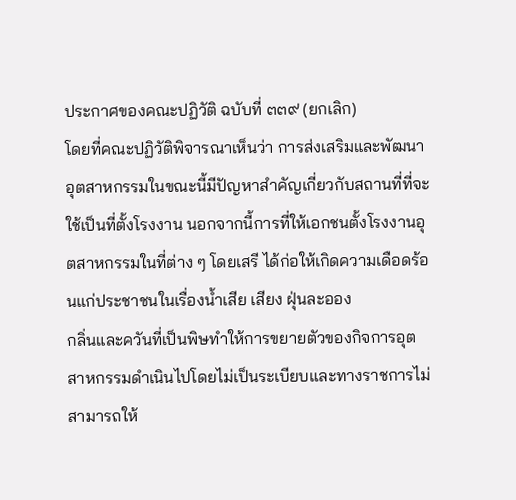ประกาศของคณะปฏิวัติ ฉบับที่ ๓๓๙ (ยกเลิก)
โดยที่คณะปฏิวัติพิจารณาเห็นว่า การส่งเสริมและพัฒนาอุตสาหกรรมในขณะนี้มีปัญหาสำคัญเกี่ยวกับสถานที่ที่จะใช้เป็นที่ตั้งโรงงาน นอกจากนี้การที่ให้เอกชนตั้งโรงงานอุตสาหกรรมในที่ต่าง ๆ โดยเสรี ได้ก่อให้เกิดความเดือดร้อนแก่ประชาชนในเรื่องน้ำเสีย เสียง ฝุ่นละออง
กลิ่นและควันที่เป็นพิษทำให้การขยายตัวของกิจการอุตสาหกรรมดำเนินไปโดยไม่เป็นระเบียบและทางราชการไม่สามารถให้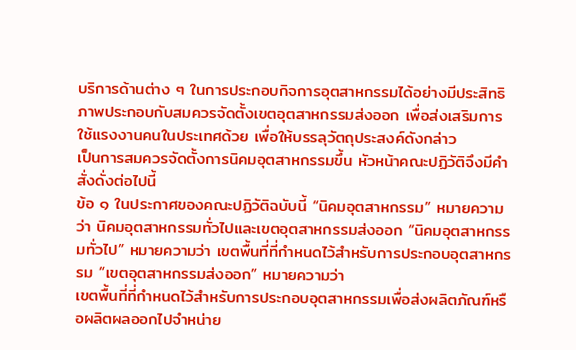บริการด้านต่าง ๆ ในการประกอบกิจการอุตสาหกรรมได้อย่างมีประสิทธิภาพประกอบกับสมควรจัดตั้งเขตอุตสาหกรรมส่งออก เพื่อส่งเสริมการใช้แรงงานคนในประเทศด้วย เพื่อให้บรรลุวัตถุประสงค์ดังกล่าว
เป็นการสมควรจัดตั้งการนิคมอุตสาหกรรมขึ้น หัวหน้าคณะปฏิวัติจึงมีคำสั่งดั่งต่อไปนี้
ข้อ ๑ ในประกาศของคณะปฏิวัติฉบับนี้ “นิคมอุตสาหกรรม” หมายความว่า นิคมอุตสาหกรรมทั่วไปและเขตอุตสาหกรรมส่งออก “นิคมอุตสาหกรรมทั่วไป” หมายความว่า เขตพื้นที่ที่กำหนดไว้สำหรับการประกอบอุตสาหกรรม “เขตอุตสาหกรรมส่งออก” หมายความว่า
เขตพื้นที่ที่กำหนดไว้สำหรับการประกอบอุตสาหกรรมเพื่อส่งผลิตภัณฑ์หรือผลิตผลออกไปจำหน่าย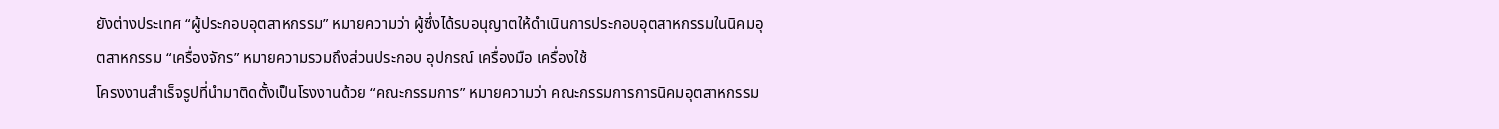ยังต่างประเทศ “ผู้ประกอบอุตสาหกรรม” หมายความว่า ผู้ซึ่งได้รบอนุญาตให้ดำเนินการประกอบอุตสาหกรรมในนิคมอุตสาหกรรม “เครื่องจักร” หมายความรวมถึงส่วนประกอบ อุปกรณ์ เครื่องมือ เครื่องใช้
โครงงานสำเร็จรูปที่นำมาติดตั้งเป็นโรงงานด้วย “คณะกรรมการ” หมายความว่า คณะกรรมการการนิคมอุตสาหกรรม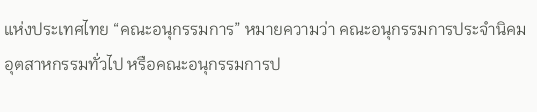แห่งประเทศไทย “คณะอนุกรรมการ” หมายความว่า คณะอนุกรรมการประจำนิคมอุตสาหกรรมทั่วไป หรือคณะอนุกรรมการป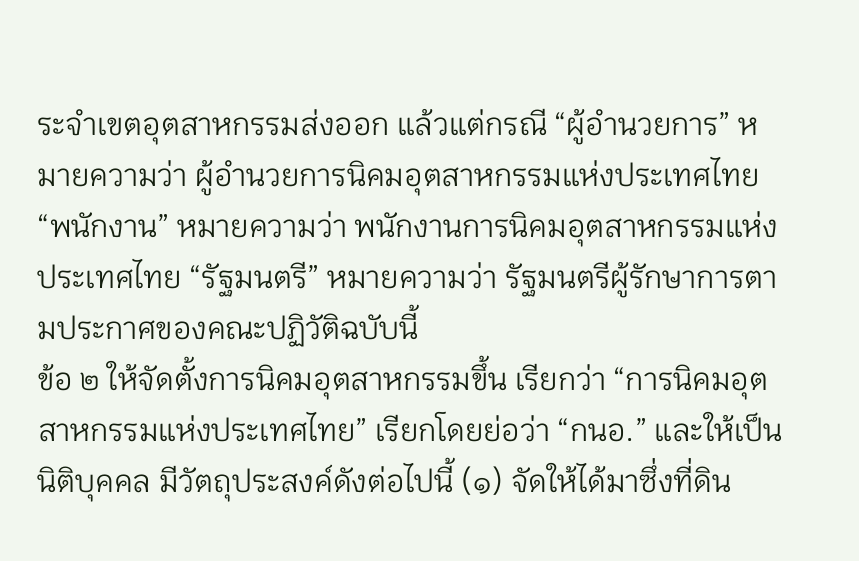ระจำเขตอุตสาหกรรมส่งออก แล้วแต่กรณี “ผู้อำนวยการ” หมายความว่า ผู้อำนวยการนิคมอุตสาหกรรมแห่งประเทศไทย
“พนักงาน” หมายความว่า พนักงานการนิคมอุตสาหกรรมแห่งประเทศไทย “รัฐมนตรี” หมายความว่า รัฐมนตรีผู้รักษาการตามประกาศของคณะปฏิวัติฉบับนี้
ข้อ ๒ ให้จัดตั้งการนิคมอุตสาหกรรมขึ้น เรียกว่า “การนิคมอุตสาหกรรมแห่งประเทศไทย” เรียกโดยย่อว่า “กนอ.” และให้เป็นนิติบุคคล มีวัตถุประสงค์ดังต่อไปนี้ (๑) จัดให้ได้มาซึ่งที่ดิน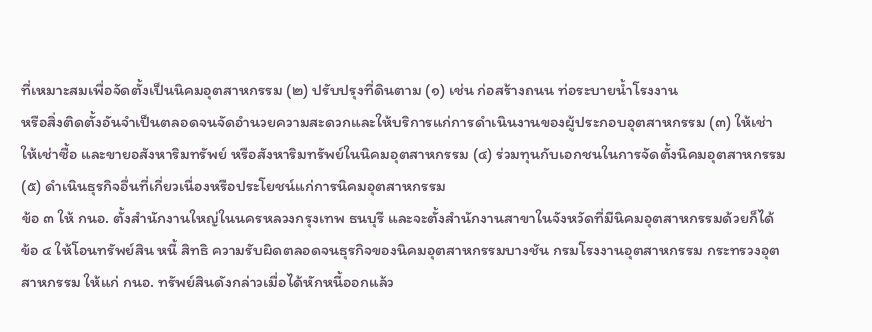ที่เหมาะสมเพื่อจัดตั้งเป็นนิคมอุตสาหกรรม (๒) ปรับปรุงที่ดินตาม (๑) เช่น ก่อสร้างถนน ท่อระบายน้ำโรงงาน
หรือสิ่งติดตั้งอันจำเป็นตลอดจนจัดอำนวยความสะดวกและให้บริการแก่การดำเนินงานของผู้ประกอบอุตสาหกรรม (๓) ให้เช่า ให้เช่าซื้อ และขายอสังหาริมทรัพย์ หรือสังหาริมทรัพย์ในนิคมอุตสาหกรรม (๔) ร่วมทุนกับเอกชนในการจัดตั้งนิคมอุตสาหกรรม (๕) ดำเนินธุรกิจอื่นที่เกี่ยวเนื่องหรือประโยชน์แก่การนิคมอุตสาหกรรม
ข้อ ๓ ให้ กนอ. ตั้งสำนักงานใหญ่ในนครหลวงกรุงเทพ ธนบุรี และจะตั้งสำนักงานสาขาในจังหวัดที่มีนิคมอุตสาหกรรมด้วยก็ได้
ข้อ ๔ ให้โอนทรัพย์สิน หนี้ สิทธิ ความรับผิดตลอดจนธุรกิจของนิคมอุตสาหกรรมบางชัน กรมโรงงานอุตสาหกรรม กระทรวงอุตสาหกรรม ให้แก่ กนอ. ทรัพย์สินดังกล่าวเมื่อได้หักหนี้ออกแล้ว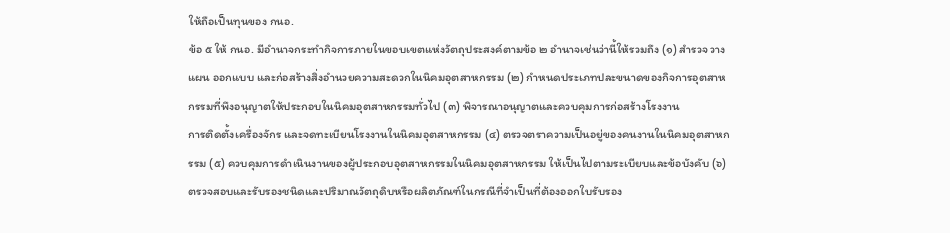ให้ถือเป็นทุนของ กนอ.
ข้อ ๕ ให้ กนอ. มีอำนาจกระทำกิจการภายในขอบเขตแห่งวัตถุประสงค์ตามข้อ ๒ อำนาจเช่นว่านี้ให้รวมถึง (๑) สำรวจ วางแผน ออกแบบ และก่อสร้างสิ่งอำนวยความสะดวกในนิคมอุตสาหกรรม (๒) กำหนดประเภทปละขนาดของกิจการอุตสาหกรรมที่พึงอนุญาตให้ประกอบในนิคมอุตสาหกรรมทั่วไป (๓) พิจารณาอนุญาตและควบคุมการก่อสร้างโรงงาน
การติดตั้งเครื่องจักร และจดทะเบียนโรงงานในนิคมอุตสาหกรรม (๔) ตรวจตราความเป็นอยู่ของคนงานในนิคมอุตสาหกรรม (๕) ควบคุมการดำเนินงานของผู้ประกอบอุตสาหกรรมในนิคมอุตสาหกรรม ให้เป็นไปตามระเบียบและข้อบังคับ (๖)
ตรวจสอบและรับรองชนิดและปริมาณวัตถุดิบหรือผลิตภัณฑ์ในกรณีที่จำเป็นที่ต้องออกใบรับรอง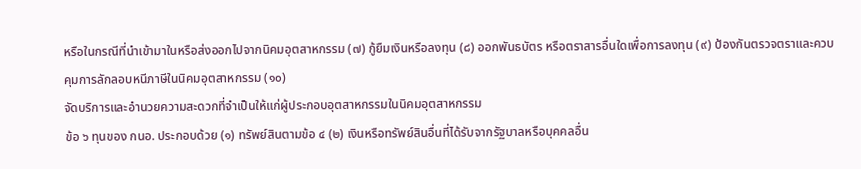หรือในกรณีที่นำเข้ามาในหรือส่งออกไปจากนิคมอุตสาหกรรม (๗) กู้ยืมเงินหรือลงทุน (๘) ออกพันธบัตร หรือตราสารอื่นใดเพื่อการลงทุน (๙) ป้องกันตรวจตราและควบคุมการลักลอบหนีภาษีในนิคมอุตสาหกรรม (๑๐)
จัดบริการและอำนวยความสะดวกที่จำเป็นให้แก่ผู้ประกอบอุตสาหกรรมในนิคมอุตสาหกรรม
ข้อ ๖ ทุนของ กนอ. ประกอบด้วย (๑) ทรัพย์สินตามข้อ ๔ (๒) เงินหรือทรัพย์สินอื่นที่ได้รับจากรัฐบาลหรือบุคคลอื่น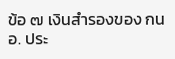ข้อ ๗ เงินสำรองของ กนอ. ประ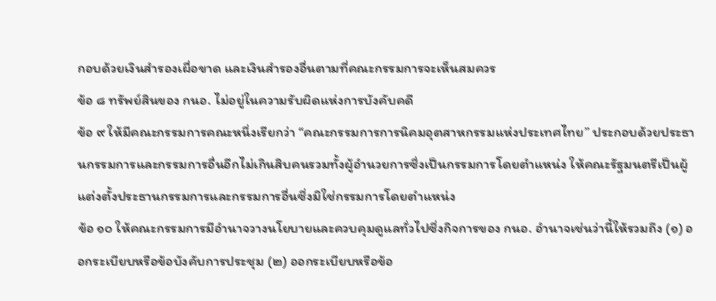กอบด้วยเงินสำรองเผื่อขาด และเงินสำรองอื่นตามที่คณะกรรมการจะเห็นสมควร
ข้อ ๘ ทรัพย์สินของ กนอ. ไม่อยู่ในความรับผิดแห่งการบังคับคดี
ข้อ ๙ ให้มีคณะกรรมการคณะหนึ่งเรียกว่า “คณะกรรมการการนิคมอุตสาหกรรมแห่งประเทศไทย” ประกอบด้วยประธานกรรมการและกรรมการอื่นอีกไม่เกินสิบคนรวมทั้งผู้อำนวยการซึ่งเป็นกรรมการโดยตำแหน่ง ให้คณะรัฐมนตรีเป็นผู้แต่งตั้งประธานกรรมการและกรรมการอื่นซึ่งมิใช่กรรมการโดยตำแหน่ง
ข้อ ๑๐ ให้คณะกรรมการมีอำนาจวางนโยบายและควบคุมดูแลทั่วไปซึ่งกิจการของ กนอ. อำนาจเช่นว่านี้ให้รวมถึง (๑) ออกระเบียบหรือข้อบังคับการประชุม (๒) ออกระเบียบหรือข้อ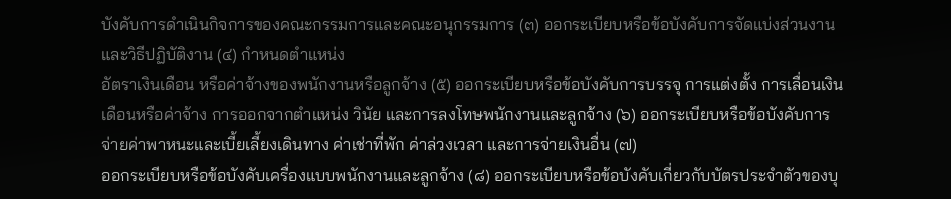บังคับการดำเนินกิจการของคณะกรรมการและคณะอนุกรรมการ (๓) ออกระเบียบหรือข้อบังคับการจัดแบ่งส่วนงานและวิธีปฏิบัติงาน (๔) กำหนดตำแหน่ง
อัตราเงินเดือน หรือค่าจ้างของพนักงานหรือลูกจ้าง (๕) ออกระเบียบหรือข้อบังคับการบรรจุ การแต่งตั้ง การเลื่อนเงินเดือนหรือค่าจ้าง การออกจากตำแหน่ง วินัย และการลงโทษพนักงานและลูกจ้าง (๖) ออกระเบียบหรือข้อบังคับการจ่ายค่าพาหนะและเบี้ยเลี้ยงเดินทาง ค่าเช่าที่พัก ค่าล่วงเวลา และการจ่ายเงินอื่น (๗)
ออกระเบียบหรือข้อบังคับเครื่องแบบพนักงานและลูกจ้าง (๘) ออกระเบียบหรือข้อบังคับเกี่ยวกับบัตรประจำตัวของบุ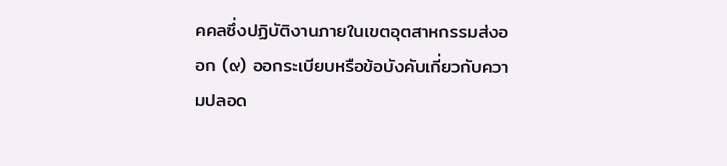คคลซึ่งปฏิบัติงานภายในเขตอุตสาหกรรมส่งออก (๙) ออกระเบียบหรือข้อบังคับเกี่ยวกับความปลอด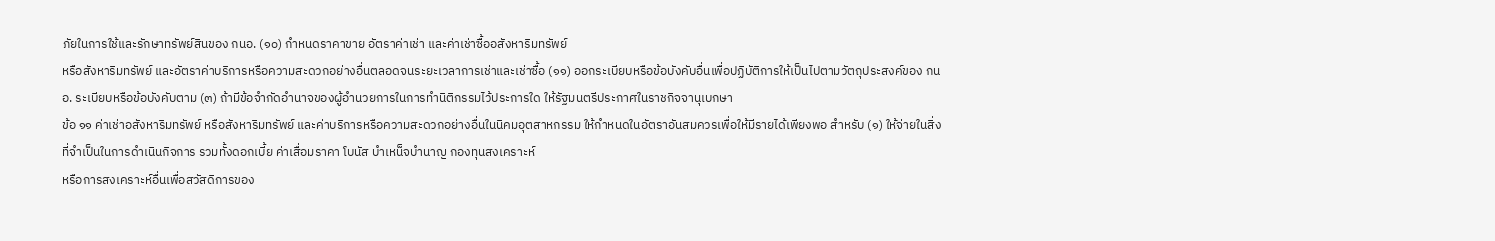ภัยในการใช้และรักษาทรัพย์สินของ กนอ. (๑๐) กำหนดราคาขาย อัตราค่าเช่า และค่าเช่าซื้ออสังหาริมทรัพย์
หรือสังหาริมทรัพย์ และอัตราค่าบริการหรือความสะดวกอย่างอื่นตลอดจนระยะเวลาการเช่าและเช่าซื้อ (๑๑) ออกระเบียบหรือข้อบังคับอื่นเพื่อปฏิบัติการให้เป็นไปตามวัตถุประสงค์ของ กนอ. ระเบียบหรือข้อบังคับตาม (๓) ถ้ามีข้อจำกัดอำนาจของผู้อำนวยการในการทำนิติกรรมไว้ประการใด ให้รัฐมนตรีประกาศในราชกิจจานุเบกษา
ข้อ ๑๑ ค่าเช่าอสังหาริมทรัพย์ หรือสังหาริมทรัพย์ และค่าบริการหรือความสะดวกอย่างอื่นในนิคมอุตสาหกรรม ให้กำหนดในอัตราอันสมควรเพื่อให้มีรายได้เพียงพอ สำหรับ (๑) ให้จ่ายในสิ่งที่จำเป็นในการดำเนินกิจการ รวมทั้งดอกเบี้ย ค่าเสื่อมราคา โบนัส บำเหน็จบำนาญ กองทุนสงเคราะห์
หรือการสงเคราะห์อื่นเพื่อสวัสดิการของ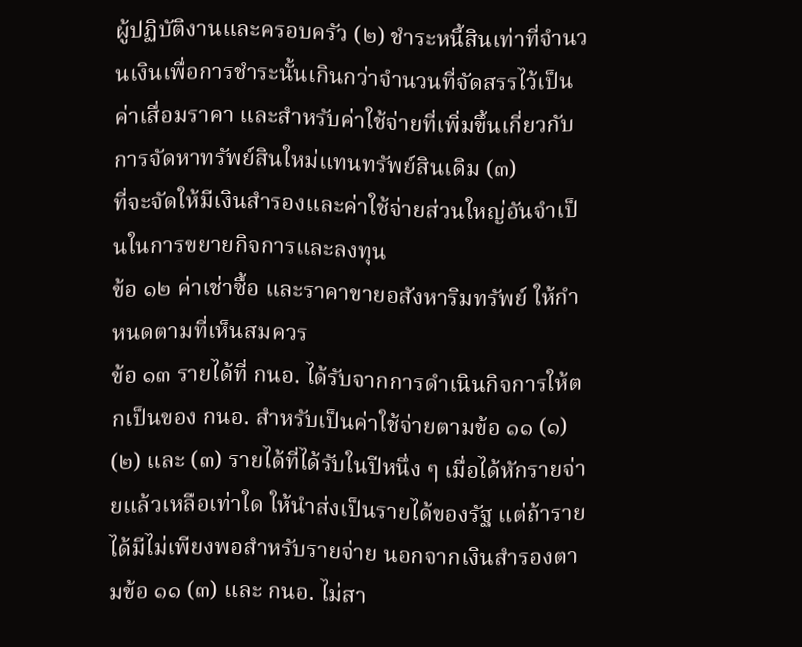ผู้ปฏิบัติงานและครอบครัว (๒) ชำระหนี้สินเท่าที่จำนวนเงินเพื่อการชำระนั้นเกินกว่าจำนวนที่จัดสรรไว้เป็นค่าเสื่อมราคา และสำหรับค่าใช้จ่ายที่เพิ่มขึ้นเกี่ยวกับการจัดหาทรัพย์สินใหม่แทนทรัพย์สินเดิม (๓)
ที่จะจัดให้มีเงินสำรองและค่าใช้จ่ายส่วนใหญ่อันจำเป็นในการขยายกิจการและลงทุน
ข้อ ๑๒ ค่าเช่าซื้อ และราคาขายอสังหาริมทรัพย์ ให้กำหนดตามที่เห็นสมควร
ข้อ ๑๓ รายได้ที่ กนอ. ได้รับจากการดำเนินกิจการให้ตกเป็นของ กนอ. สำหรับเป็นค่าใช้จ่ายตามข้อ ๑๑ (๑) (๒) และ (๓) รายได้ที่ได้รับในปีหนึ่ง ๆ เมื่อได้หักรายจ่ายแล้วเหลือเท่าใด ให้นำส่งเป็นรายได้ของรัฐ แต่ถ้ารายได้มีไม่เพียงพอสำหรับรายจ่าย นอกจากเงินสำรองตามข้อ ๑๑ (๓) และ กนอ. ไม่สา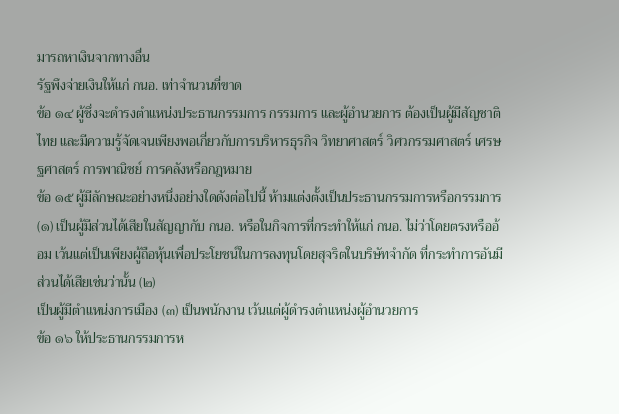มารถหาเงินจากทางอื่น
รัฐพึงจ่ายเงินให้แก่ กนอ. เท่าจำนวนที่ขาด
ข้อ ๑๔ ผู้ซึ่งจะดำรงตำแหน่งประธานกรรมการ กรรมการ และผู้อำนวยการ ต้องเป็นผู้มีสัญชาติไทย และมีความรู้จัดเจนเพียงพอเกี่ยวกับการบริหารธุรกิจ วิทยาศาสตร์ วิศวกรรมศาสตร์ เศรษฐศาสตร์ การพาณิชย์ การคลังหรือกฎหมาย
ข้อ ๑๕ ผู้มีลักษณะอย่างหนึ่งอย่างใดดังต่อไปนี้ ห้ามแต่งตั้งเป็นประธานกรรมการหรือกรรมการ (๑) เป็นผู้มีส่วนได้เสียในสัญญากับ กนอ. หรือในกิจการที่กระทำให้แก่ กนอ. ไม่ว่าโดยตรงหรืออ้อม เว้นแต่เป็นเพียงผู้ถือหุ้นเพื่อประโยชน์ในการลงทุนโดยสุจริตในบริษัทจำกัด ที่กระทำการอันมีส่วนได้เสียเช่นว่านั้น (๒)
เป็นผู้มีตำแหน่งการเมือง (๓) เป็นพนักงาน เว้นแต่ผู้ดำรงตำแหน่งผู้อำนวยการ
ข้อ ๑๖ ให้ประธานกรรมการห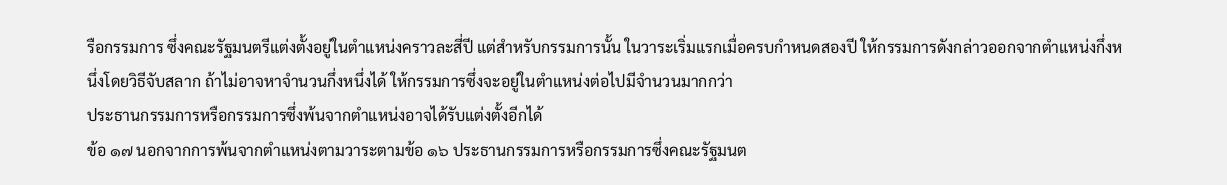รือกรรมการ ซึ่งคณะรัฐมนตรีแต่งตั้งอยู่ในตำแหน่งคราวละสี่ปี แต่สำหรับกรรมการนั้น ในวาระเริ่มแรกเมื่อครบกำหนดสองปี ให้กรรมการดังกล่าวออกจากตำแหน่งกึ่งหนึ่งโดยวิธีจับสลาก ถ้าไม่อาจหาจำนวนกึ่งหนึ่งได้ ให้กรรมการซึ่งจะอยู่ในตำแหน่งต่อไปมีจำนวนมากกว่า
ประธานกรรมการหรือกรรมการซึ่งพ้นจากตำแหน่งอาจได้รับแต่งตั้งอีกได้
ข้อ ๑๗ นอกจากการพ้นจากตำแหน่งตามวาระตามข้อ ๑๖ ประธานกรรมการหรือกรรมการซึ่งคณะรัฐมนต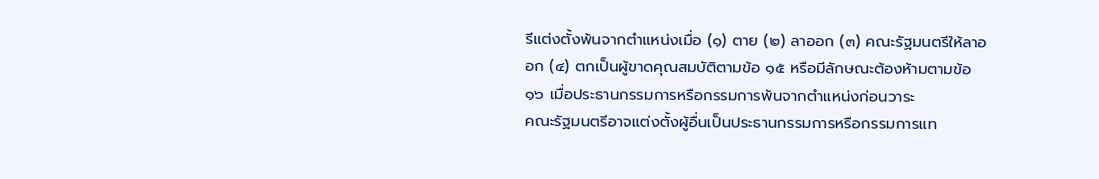รีแต่งตั้งพ้นจากตำแหน่งเมื่อ (๑) ตาย (๒) ลาออก (๓) คณะรัฐมนตรีให้ลาออก (๔) ตกเป็นผู้ขาดคุณสมบัติตามข้อ ๑๕ หรือมีลักษณะต้องห้ามตามข้อ ๑๖ เมื่อประธานกรรมการหรือกรรมการพ้นจากตำแหน่งก่อนวาระ
คณะรัฐมนตรีอาจแต่งตั้งผู้อื่นเป็นประธานกรรมการหรือกรรมการแท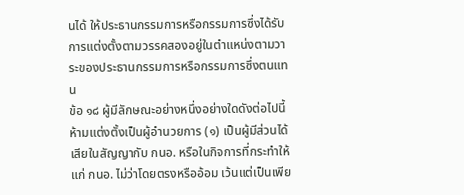นได้ ให้ประธานกรรมการหรือกรรมการซึ่งได้รับการแต่งตั้งตามวรรคสองอยู่ในตำแหน่งตามวาระของประธานกรรมการหรือกรรมการซึ่งตนแทน
ข้อ ๑๘ ผู้มีลักษณะอย่างหนึ่งอย่างใดดังต่อไปนี้ ห้ามแต่งตั้งเป็นผู้อำนวยการ (๑) เป็นผู้มีส่วนได้เสียในสัญญากับ กนอ. หรือในกิจการที่กระทำให้แก่ กนอ. ไม่ว่าโดยตรงหรืออ้อม เว้นแต่เป็นเพีย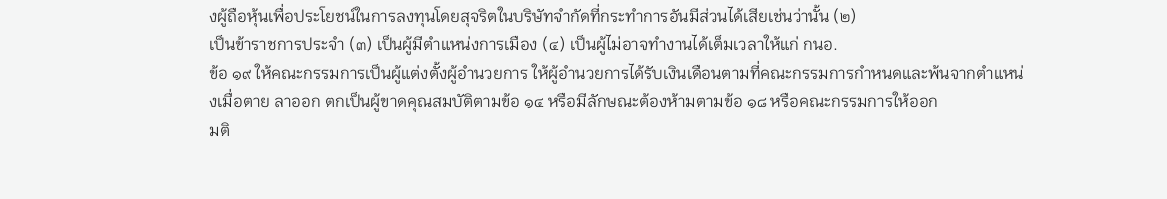งผู้ถือหุ้นเพื่อประโยชน์ในการลงทุนโดยสุจริตในบริษัทจำกัดที่กระทำการอันมีส่วนได้เสียเช่นว่านั้น (๒)
เป็นข้าราชการประจำ (๓) เป็นผู้มีตำแหน่งการเมือง (๔) เป็นผู้ไม่อาจทำงานได้เต็มเวลาให้แก่ กนอ.
ข้อ ๑๙ ให้คณะกรรมการเป็นผู้แต่งตั้งผู้อำนวยการ ให้ผู้อำนวยการได้รับเงินเดือนตามที่คณะกรรมการกำหนดและพ้นจากตำแหน่งเมื่อตาย ลาออก ตกเป็นผู้ขาดคุณสมบัติตามข้อ ๑๔ หรือมีลักษณะต้องห้ามตามข้อ ๑๘ หรือคณะกรรมการให้ออก
มติ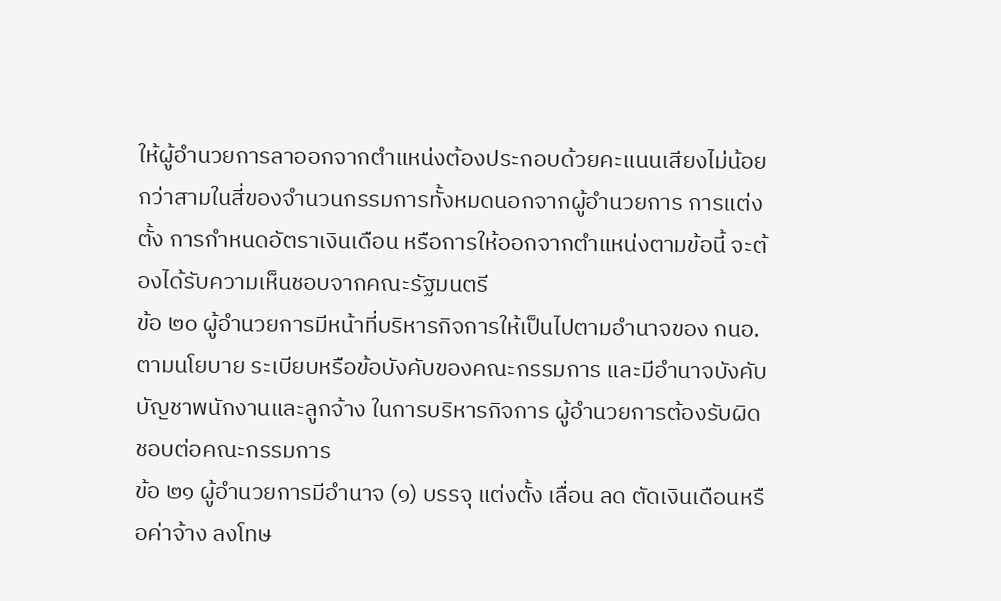ให้ผู้อำนวยการลาออกจากตำแหน่งต้องประกอบด้วยคะแนนเสียงไม่น้อยกว่าสามในสี่ของจำนวนกรรมการทั้งหมดนอกจากผู้อำนวยการ การแต่งตั้ง การกำหนดอัตราเงินเดือน หรือการให้ออกจากตำแหน่งตามข้อนี้ จะต้องได้รับความเห็นชอบจากคณะรัฐมนตรี
ข้อ ๒๐ ผู้อำนวยการมีหน้าที่บริหารกิจการให้เป็นไปตามอำนาจของ กนอ. ตามนโยบาย ระเบียบหรือข้อบังคับของคณะกรรมการ และมีอำนาจบังคับบัญชาพนักงานและลูกจ้าง ในการบริหารกิจการ ผู้อำนวยการต้องรับผิดชอบต่อคณะกรรมการ
ข้อ ๒๑ ผู้อำนวยการมีอำนาจ (๑) บรรจุ แต่งตั้ง เลื่อน ลด ตัดเงินเดือนหรือค่าจ้าง ลงโทษ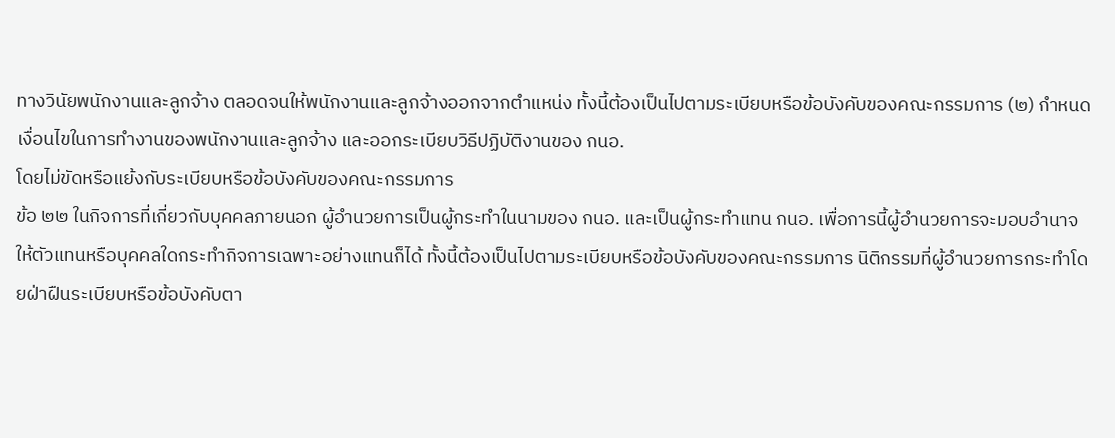ทางวินัยพนักงานและลูกจ้าง ตลอดจนให้พนักงานและลูกจ้างออกจากตำแหน่ง ทั้งนี้ต้องเป็นไปตามระเบียบหรือข้อบังคับของคณะกรรมการ (๒) กำหนดเงื่อนไขในการทำงานของพนักงานและลูกจ้าง และออกระเบียบวิธีปฏิบัติงานของ กนอ.
โดยไม่ขัดหรือแย้งกับระเบียบหรือข้อบังคับของคณะกรรมการ
ข้อ ๒๒ ในกิจการที่เกี่ยวกับบุคคลภายนอก ผู้อำนวยการเป็นผู้กระทำในนามของ กนอ. และเป็นผู้กระทำแทน กนอ. เพื่อการนี้ผู้อำนวยการจะมอบอำนาจให้ตัวแทนหรือบุคคลใดกระทำกิจการเฉพาะอย่างแทนก็ได้ ทั้งนี้ต้องเป็นไปตามระเบียบหรือข้อบังคับของคณะกรรมการ นิติกรรมที่ผู้อำนวยการกระทำโดยฝ่าฝืนระเบียบหรือข้อบังคับตา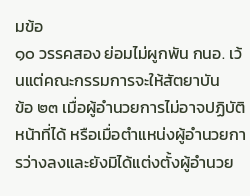มข้อ
๑๐ วรรคสอง ย่อมไม่ผูกพัน กนอ. เว้นแต่คณะกรรมการจะให้สัตยาบัน
ข้อ ๒๓ เมื่อผู้อำนวยการไม่อาจปฏิบัติหน้าที่ได้ หรือเมื่อตำแหน่งผู้อำนวยการว่างลงและยังมิได้แต่งตั้งผู้อำนวย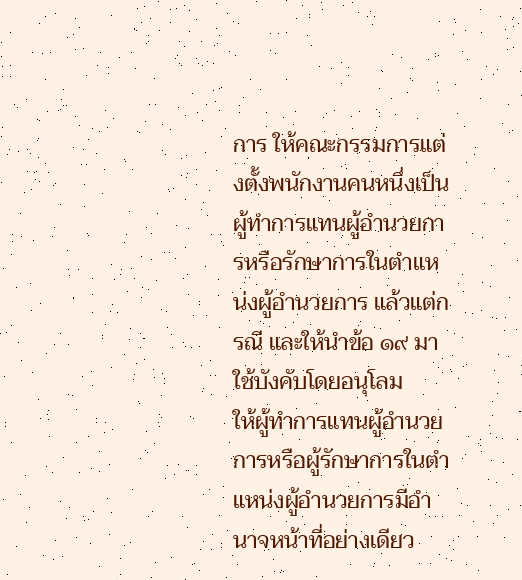การ ให้คณะกรรมการแต่งตั้งพนักงานคนหนึ่งเป็นผู้ทำการแทนผู้อำนวยการหรือรักษาการในตำแหน่งผู้อำนวยการ แล้วแต่กรณี และให้นำข้อ ๑๙ มาใช้บังคับโดยอนุโลม
ให้ผู้ทำการแทนผู้อำนวยการหรือผู้รักษาการในตำแหน่งผู้อำนวยการมีอำนาจหน้าที่อย่างเดียว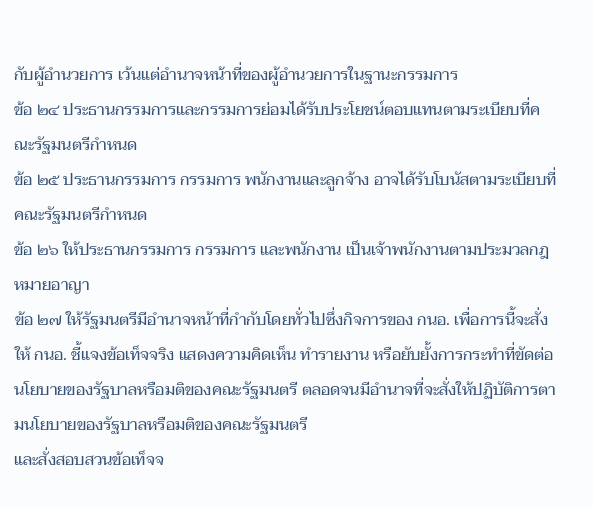กับผู้อำนวยการ เว้นแต่อำนาจหน้าที่ของผู้อำนวยการในฐานะกรรมการ
ข้อ ๒๔ ประธานกรรมการและกรรมการย่อมได้รับประโยชน์ตอบแทนตามระเบียบที่คณะรัฐมนตรีกำหนด
ข้อ ๒๕ ประธานกรรมการ กรรมการ พนักงานและลูกจ้าง อาจได้รับโบนัสตามระเบียบที่คณะรัฐมนตรีกำหนด
ข้อ ๒๖ ให้ประธานกรรมการ กรรมการ และพนักงาน เป็นเจ้าพนักงานตามประมวลกฎหมายอาญา
ข้อ ๒๗ ให้รัฐมนตรีมีอำนาจหน้าที่กำกับโดยทั่วไปซึ่งกิจการของ กนอ. เพื่อการนี้จะสั่งให้ กนอ. ชี้แจงข้อเท็จจริง แสดงความคิดเห็น ทำรายงาน หรือยับยั้งการกระทำที่ขัดต่อนโยบายของรัฐบาลหรือมติของคณะรัฐมนตรี ตลอดจนมีอำนาจที่จะสั่งให้ปฏิบัติการตามนโยบายของรัฐบาลหรือมติของคณะรัฐมนตรี
และสั่งสอบสวนข้อเท็จจ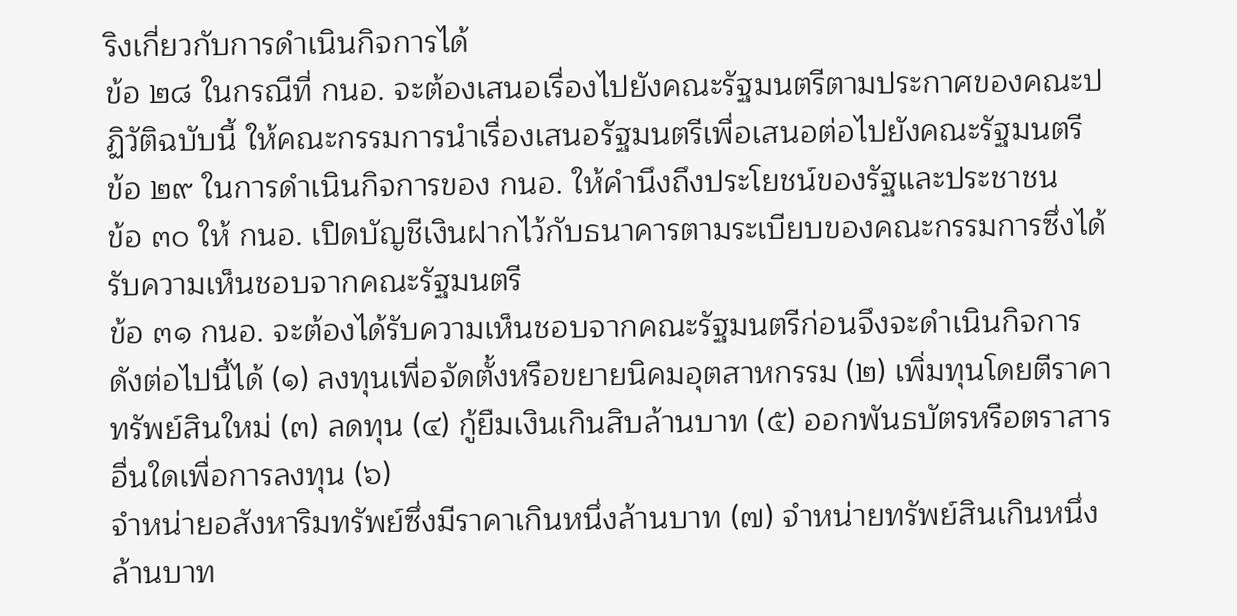ริงเกี่ยวกับการดำเนินกิจการได้
ข้อ ๒๘ ในกรณีที่ กนอ. จะต้องเสนอเรื่องไปยังคณะรัฐมนตรีตามประกาศของคณะปฏิวัติฉบับนี้ ให้คณะกรรมการนำเรื่องเสนอรัฐมนตรีเพื่อเสนอต่อไปยังคณะรัฐมนตรี
ข้อ ๒๙ ในการดำเนินกิจการของ กนอ. ให้คำนึงถึงประโยชน์ของรัฐและประชาชน
ข้อ ๓๐ ให้ กนอ. เปิดบัญชีเงินฝากไว้กับธนาคารตามระเบียบของคณะกรรมการซึ่งได้รับความเห็นชอบจากคณะรัฐมนตรี
ข้อ ๓๑ กนอ. จะต้องได้รับความเห็นชอบจากคณะรัฐมนตรีก่อนจึงจะดำเนินกิจการดังต่อไปนี้ได้ (๑) ลงทุนเพื่อจัดตั้งหรือขยายนิคมอุตสาหกรรม (๒) เพิ่มทุนโดยตีราคาทรัพย์สินใหม่ (๓) ลดทุน (๔) กู้ยืมเงินเกินสิบล้านบาท (๕) ออกพันธบัตรหรือตราสารอื่นใดเพื่อการลงทุน (๖)
จำหน่ายอสังหาริมทรัพย์ซึ่งมีราคาเกินหนึ่งล้านบาท (๗) จำหน่ายทรัพย์สินเกินหนึ่งล้านบาท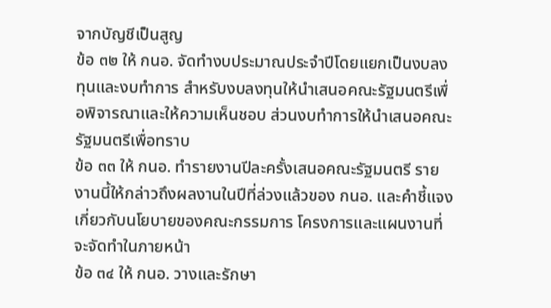จากบัญชีเป็นสูญ
ข้อ ๓๒ ให้ กนอ. จัดทำงบประมาณประจำปีโดยแยกเป็นงบลงทุนและงบทำการ สำหรับงบลงทุนให้นำเสนอคณะรัฐมนตรีเพื่อพิจารณาและให้ความเห็นชอบ ส่วนงบทำการให้นำเสนอคณะรัฐมนตรีเพื่อทราบ
ข้อ ๓๓ ให้ กนอ. ทำรายงานปีละครั้งเสนอคณะรัฐมนตรี รายงานนี้ให้กล่าวถึงผลงานในปีที่ล่วงแล้วของ กนอ. และคำชี้แจงเกี่ยวกับนโยบายของคณะกรรมการ โครงการและแผนงานที่จะจัดทำในภายหน้า
ข้อ ๓๔ ให้ กนอ. วางและรักษา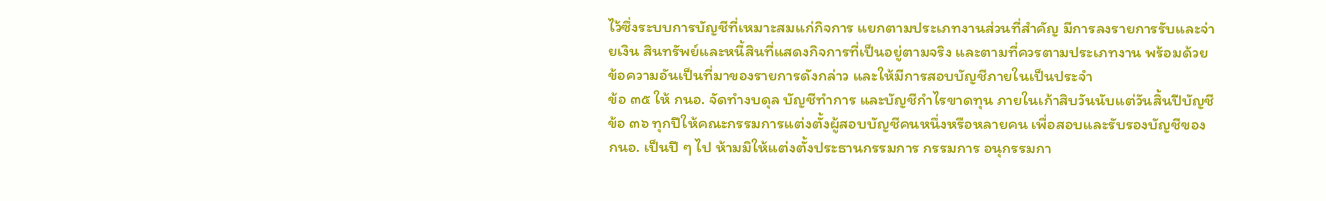ไว้ซึ่งระบบการบัญชีที่เหมาะสมแก่กิจการ แยกตามประเภทงานส่วนที่สำคัญ มีการลงรายการรับและจ่ายเงิน สินทรัพย์และหนี้สินที่แสดงกิจการที่เป็นอยู่ตามจริง และตามที่ควรตามประเภทงาน พร้อมด้วยข้อความอันเป็นที่มาของรายการดังกล่าว และให้มีการสอบบัญชีภายในเป็นประจำ
ข้อ ๓๕ ให้ กนอ. จัดทำงบดุล บัญชีทำการ และบัญชีกำไรขาดทุน ภายในเก้าสิบวันนับแต่วันสิ้นปีบัญชี
ข้อ ๓๖ ทุกปีให้คณะกรรมการแต่งตั้งผู้สอบบัญชีคนหนึ่งหรือหลายคน เพื่อสอบและรับรองบัญชีของ กนอ. เป็นปี ๆ ไป ห้ามมิให้แต่งตั้งประธานกรรมการ กรรมการ อนุกรรมกา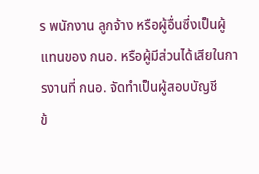ร พนักงาน ลูกจ้าง หรือผู้อื่นซึ่งเป็นผู้แทนของ กนอ. หรือผู้มีส่วนได้เสียในการงานที่ กนอ. จัดทำเป็นผู้สอบบัญชี
ข้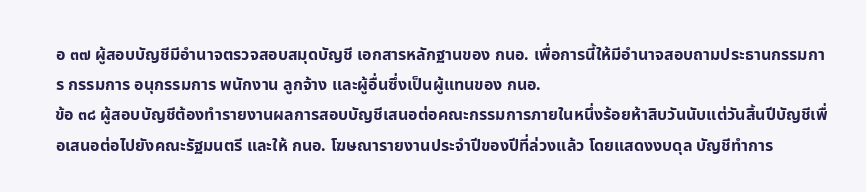อ ๓๗ ผู้สอบบัญชีมีอำนาจตรวจสอบสมุดบัญชี เอกสารหลักฐานของ กนอ. เพื่อการนี้ให้มีอำนาจสอบถามประธานกรรมการ กรรมการ อนุกรรมการ พนักงาน ลูกจ้าง และผู้อื่นซึ่งเป็นผู้แทนของ กนอ.
ข้อ ๓๘ ผู้สอบบัญชีต้องทำรายงานผลการสอบบัญชีเสนอต่อคณะกรรมการภายในหนึ่งร้อยห้าสิบวันนับแต่วันสิ้นปีบัญชีเพื่อเสนอต่อไปยังคณะรัฐมนตรี และให้ กนอ. โฆษณารายงานประจำปีของปีที่ล่วงแล้ว โดยแสดงงบดุล บัญชีทำการ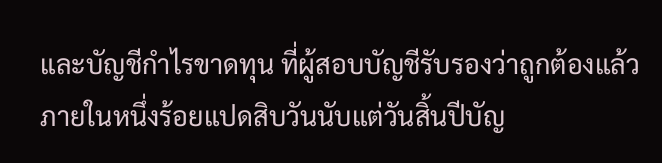และบัญชีกำไรขาดทุน ที่ผู้สอบบัญชีรับรองว่าถูกต้องแล้วภายในหนึ่งร้อยแปดสิบวันนับแต่วันสิ้นปีบัญ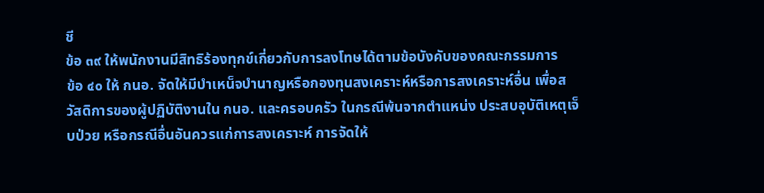ชี
ข้อ ๓๙ ให้พนักงานมีสิทธิร้องทุกข์เกี่ยวกับการลงโทษได้ตามข้อบังคับของคณะกรรมการ
ข้อ ๔๐ ให้ กนอ. จัดให้มีบำเหน็จบำนาญหรือกองทุนสงเคราะห์หรือการสงเคราะห์อื่น เพื่อสวัสดิการของผู้ปฏิบัติงานใน กนอ. และครอบครัว ในกรณีพ้นจากตำแหน่ง ประสบอุบัติเหตุเจ็บป่วย หรือกรณีอื่นอันควรแก่การสงเคราะห์ การจัดให้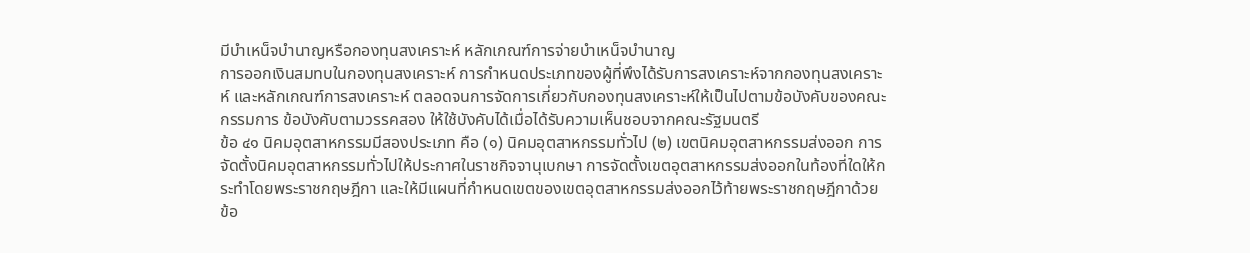มีบำเหน็จบำนาญหรือกองทุนสงเคราะห์ หลักเกณฑ์การจ่ายบำเหน็จบำนาญ
การออกเงินสมทบในกองทุนสงเคราะห์ การกำหนดประเภทของผู้ที่พึงได้รับการสงเคราะห์จากกองทุนสงเคราะห์ และหลักเกณฑ์การสงเคราะห์ ตลอดจนการจัดการเกี่ยวกับกองทุนสงเคราะห์ให้เป็นไปตามข้อบังคับของคณะกรรมการ ข้อบังคับตามวรรคสอง ให้ใช้บังคับได้เมื่อได้รับความเห็นชอบจากคณะรัฐมนตรี
ข้อ ๔๑ นิคมอุตสาหกรรมมีสองประเภท คือ (๑) นิคมอุตสาหกรรมทั่วไป (๒) เขตนิคมอุตสาหกรรมส่งออก การจัดตั้งนิคมอุตสาหกรรมทั่วไปให้ประกาศในราชกิจจานุเบกษา การจัดตั้งเขตอุตสาหกรรมส่งออกในท้องที่ใดให้กระทำโดยพระราชกฤษฎีกา และให้มีแผนที่กำหนดเขตของเขตอุตสาหกรรมส่งออกไว้ท้ายพระราชกฤษฎีกาด้วย
ข้อ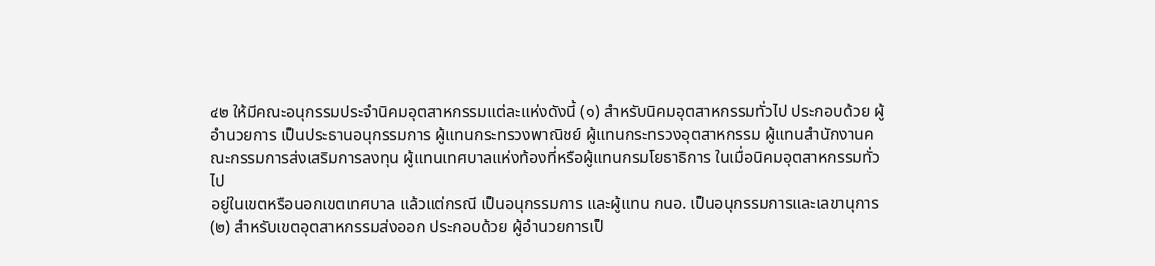๔๒ ให้มีคณะอนุกรรมประจำนิคมอุตสาหกรรมแต่ละแห่งดังนี้ (๑) สำหรับนิคมอุตสาหกรรมทั่วไป ประกอบด้วย ผู้อำนวยการ เป็นประธานอนุกรรมการ ผู้แทนกระทรวงพาณิชย์ ผู้แทนกระทรวงอุตสาหกรรม ผู้แทนสำนักงานคณะกรรมการส่งเสริมการลงทุน ผู้แทนเทศบาลแห่งท้องที่หรือผู้แทนกรมโยธาธิการ ในเมื่อนิคมอุตสาหกรรมทั่วไป
อยู่ในเขตหรือนอกเขตเทศบาล แล้วแต่กรณี เป็นอนุกรรมการ และผู้แทน กนอ. เป็นอนุกรรมการและเลขานุการ (๒) สำหรับเขตอุตสาหกรรมส่งออก ประกอบด้วย ผู้อำนวยการเป็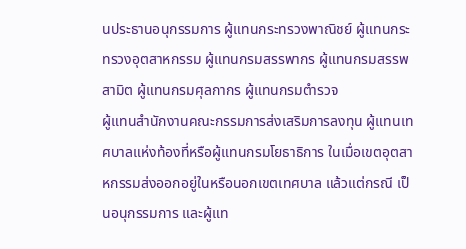นประธานอนุกรรมการ ผู้แทนกระทรวงพาณิชย์ ผู้แทนกระทรวงอุตสาหกรรม ผู้แทนกรมสรรพากร ผู้แทนกรมสรรพสามิต ผู้แทนกรมศุลกากร ผู้แทนกรมตำรวจ
ผู้แทนสำนักงานคณะกรรมการส่งเสริมการลงทุน ผู้แทนเทศบาลแห่งท้องที่หรือผู้แทนกรมโยธาธิการ ในเมื่อเขตอุตสาหกรรมส่งออกอยู่ในหรือนอกเขตเทศบาล แล้วแต่กรณี เป็นอนุกรรมการ และผู้แท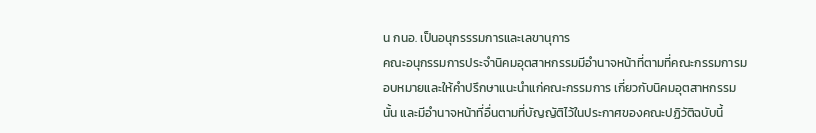น กนอ. เป็นอนุกรรรมการและเลขานุการ
คณะอนุกรรมการประจำนิคมอุตสาหกรรมมีอำนาจหน้าที่ตามที่คณะกรรมการมอบหมายและให้คำปรึกษาแนะนำแก่คณะกรรมการ เกี่ยวกับนิคมอุตสาหกรรมนั้น และมีอำนาจหน้าที่อื่นตามที่บัญญัติไว้ในประกาศของคณะปฏิวัติฉบับนี้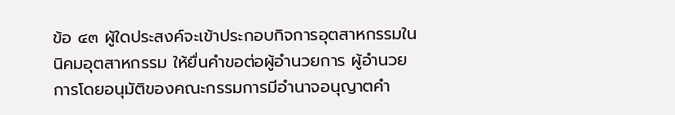ข้อ ๔๓ ผู้ใดประสงค์จะเข้าประกอบกิจการอุตสาหกรรมในนิคมอุตสาหกรรม ให้ยื่นคำขอต่อผู้อำนวยการ ผู้อำนวยการโดยอนุมัติของคณะกรรมการมีอำนาจอนุญาตคำ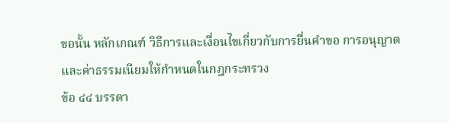ขอนั้น หลักเกณฑ์ วิธีการและเงื่อนไขเกี่ยวกับการยื่นคำขอ การอนุญาตและค่าธรรมเนียมให้กำหนดในกฎกระทรวง
ข้อ ๔๔ บรรดา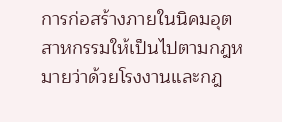การก่อสร้างภายในนิคมอุตสาหกรรมให้เป็นไปตามกฎหมายว่าด้วยโรงงานและกฎ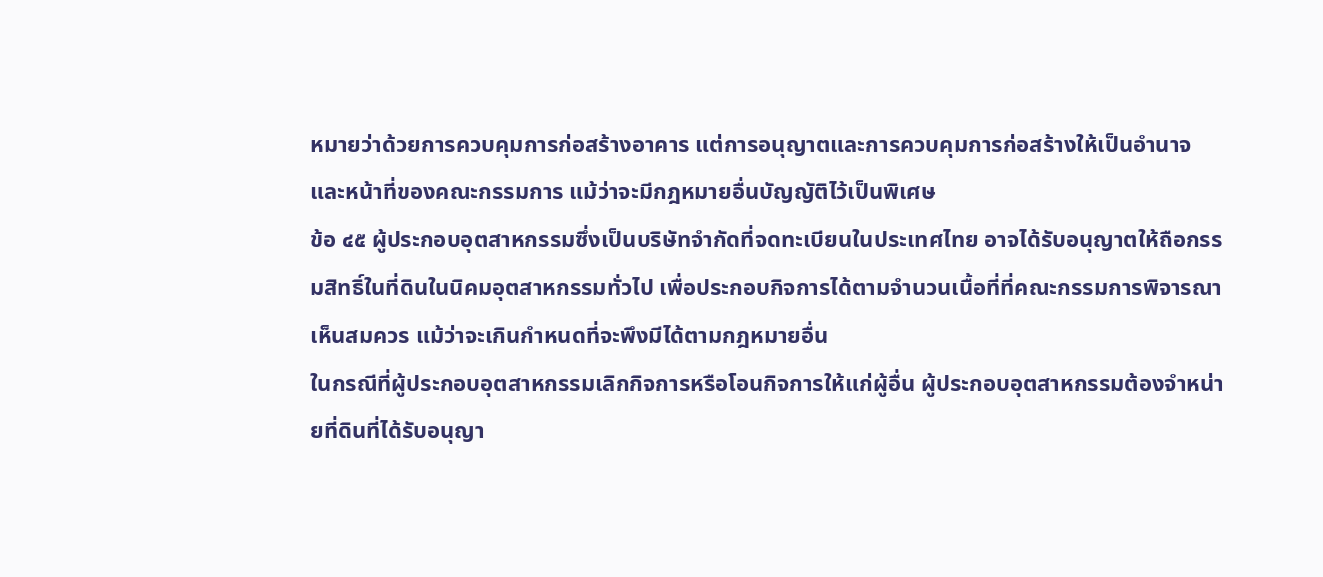หมายว่าด้วยการควบคุมการก่อสร้างอาคาร แต่การอนุญาตและการควบคุมการก่อสร้างให้เป็นอำนาจและหน้าที่ของคณะกรรมการ แม้ว่าจะมีกฎหมายอื่นบัญญัติไว้เป็นพิเศษ
ข้อ ๔๕ ผู้ประกอบอุตสาหกรรมซึ่งเป็นบริษัทจำกัดที่จดทะเบียนในประเทศไทย อาจได้รับอนุญาตให้ถือกรรมสิทธิ์ในที่ดินในนิคมอุตสาหกรรมทั่วไป เพื่อประกอบกิจการได้ตามจำนวนเนื้อที่ที่คณะกรรมการพิจารณาเห็นสมควร แม้ว่าจะเกินกำหนดที่จะพึงมีได้ตามกฎหมายอื่น
ในกรณีที่ผู้ประกอบอุตสาหกรรมเลิกกิจการหรือโอนกิจการให้แก่ผู้อื่น ผู้ประกอบอุตสาหกรรมต้องจำหน่ายที่ดินที่ได้รับอนุญา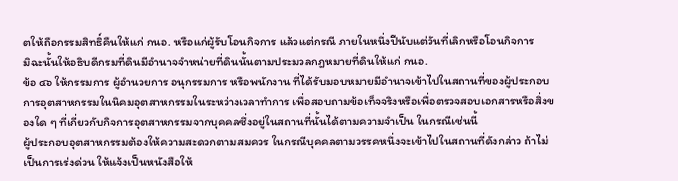ตให้ถือกรรมสิทธิ์คืนให้แก่ กนอ. หรือแก่ผู้รับโอนกิจการ แล้วแต่กรณี ภายในหนึ่งปีนับแต่วันที่เลิกหรือโอนกิจการ
มิฉะนั้นให้อธิบดีกรมที่ดินมีอำนาจจำหน่ายที่ดินนั้นตามประมวลกฎหมายที่ดินให้แก่ กนอ.
ข้อ ๔๖ ให้กรรมการ ผู้อำนวยการ อนุกรรมการ หรือพนักงาน ที่ได้รับมอบหมายมีอำนาจเข้าไปในสถานที่ของผู้ประกอบการอุตสาหกรรมในนิคมอุตสาหกรรมในระหว่างเวลาทำการ เพื่อสอบถามข้อเท็จจริงหรือเพื่อตรวจสอบเอกสารหรือสิ่งของใด ๆ ที่เกี่ยวกับกิจการอุตสาหกรรมจากบุคคลซึ่งอยู่ในสถานที่นั้นได้ตามความจำเป็น ในกรณีเช่นนี้
ผู้ประกอบอุตสาหกรรมต้องให้ความสะดวกตามสมควร ในกรณีบุคคลตามวรรคหนึ่งจะเข้าไปในสถานที่ดังกล่าว ถ้าไม่เป็นการเร่งด่วน ให้แจ้งเป็นหนังสือให้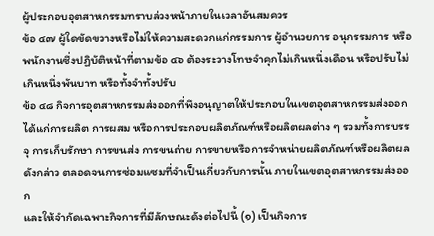ผู้ประกอบอุตสาหกรรมทราบล่วงหน้าภายในเวลาอันสมควร
ข้อ ๔๗ ผู้ใดขัดขวางหรือไม่ให้ความสะดวกแก่กรรมการ ผู้อำนวยการ อนุกรรมการ หรือพนักงานซึ่งปฏิบัติหน้าที่ตามข้อ ๔๖ ต้องระวางโทษจำคุกไม่เกินหนึ่งเดือน หรือปรับไม่เกินหนึ่งพันบาท หรือทั้งจำทั้งปรับ
ข้อ ๔๘ กิจการอุตสาหกรรมส่งออกที่พึงอนุญาตให้ประกอบในเขตอุตสาหกรรมส่งออกได้แก่การผลิต การผสม หรือการประกอบผลิตภัณฑ์หรือผลิตผลต่าง ๆ รวมทั้งการบรรจุ การเก็บรักษา การขนส่ง การขนถ่าย การขายหรือการจำหน่ายผลิตภัณฑ์หรือผลิตผลดังกล่าว ตลอดจนการซ่อมแซมที่จำเป็นเกี่ยวกับการนั้น ภายในเขตอุตสาหกรรมส่งออก
และให้จำกัดเฉพาะกิจการที่มีลักษณะดังต่อไปนี้ (๑) เป็นกิจการ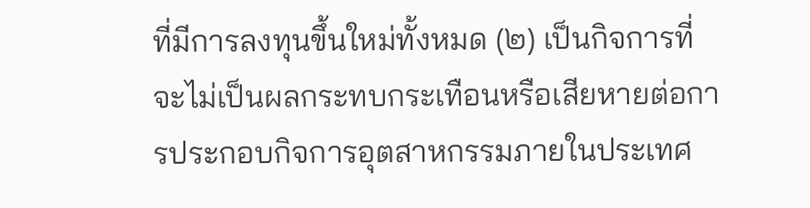ที่มีการลงทุนขึ้นใหม่ทั้งหมด (๒) เป็นกิจการที่จะไม่เป็นผลกระทบกระเทือนหรือเสียหายต่อการประกอบกิจการอุตสาหกรรมภายในประเทศ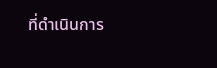ที่ดำเนินการ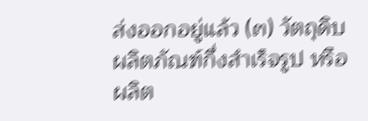ส่งออกอยู่แล้ว (๓) วัตถุดิบ ผลิตภัณฑ์กึ่งสำเร็จรูป หรือผลิต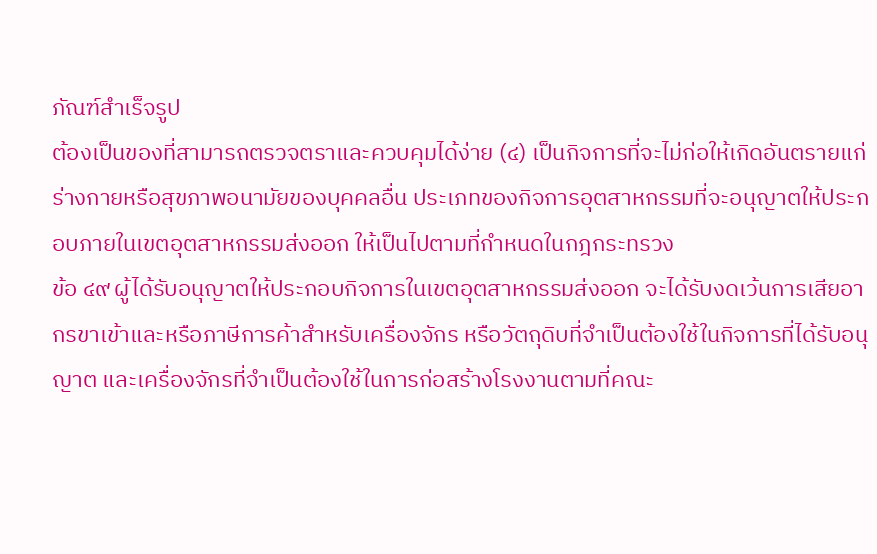ภัณฑ์สำเร็จรูป
ต้องเป็นของที่สามารถตรวจตราและควบคุมได้ง่าย (๔) เป็นกิจการที่จะไม่ก่อให้เกิดอันตรายแก่ร่างกายหรือสุขภาพอนามัยของบุคคลอื่น ประเภทของกิจการอุตสาหกรรมที่จะอนุญาตให้ประกอบภายในเขตอุตสาหกรรมส่งออก ให้เป็นไปตามที่กำหนดในกฎกระทรวง
ข้อ ๔๙ ผู้ได้รับอนุญาตให้ประกอบกิจการในเขตอุตสาหกรรมส่งออก จะได้รับงดเว้นการเสียอากรขาเข้าและหรือภาษีการค้าสำหรับเครื่องจักร หรือวัตถุดิบที่จำเป็นต้องใช้ในกิจการที่ได้รับอนุญาต และเครื่องจักรที่จำเป็นต้องใช้ในการก่อสร้างโรงงานตามที่คณะ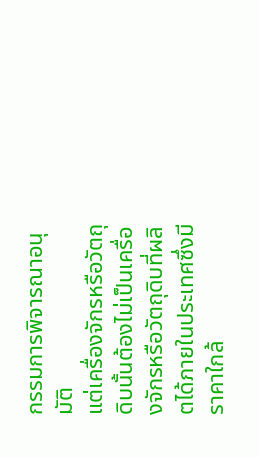กรรมการพิจารณาอนุมัติ
แต่เครื่องจักรหรือวัตถุดิบนั้นต้องไม่เป็นเครื่องจักรหรือวัตถุดิบที่ผลิตได้ภายในประเทศซึ่งมีราคาใกล้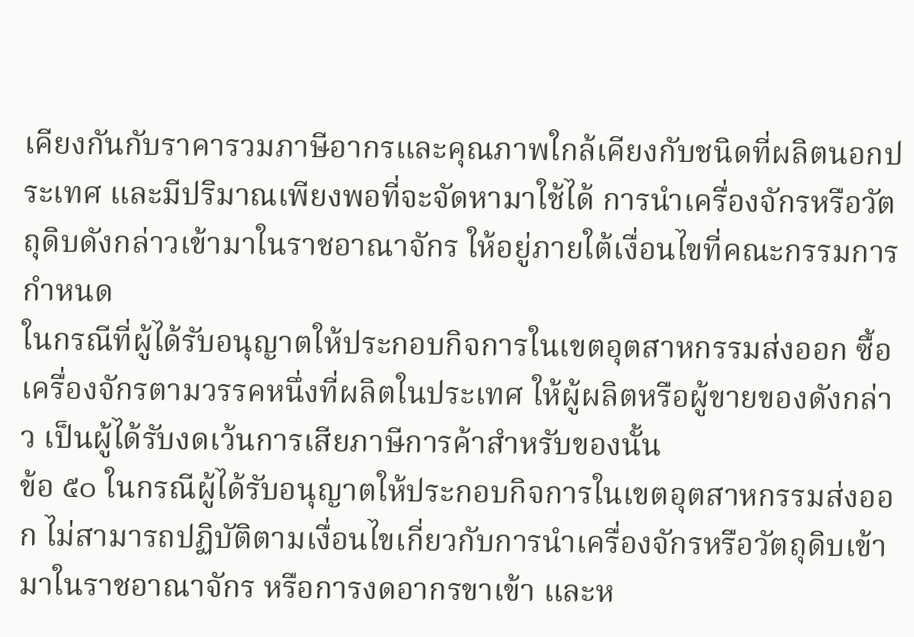เคียงกันกับราคารวมภาษีอากรและคุณภาพใกล้เคียงกับชนิดที่ผลิตนอกประเทศ และมีปริมาณเพียงพอที่จะจัดหามาใช้ได้ การนำเครื่องจักรหรือวัตถุดิบดังกล่าวเข้ามาในราชอาณาจักร ให้อยู่ภายใต้เงื่อนไขที่คณะกรรมการกำหนด
ในกรณีที่ผู้ได้รับอนุญาตให้ประกอบกิจการในเขตอุตสาหกรรมส่งออก ซื้อเครื่องจักรตามวรรคหนึ่งที่ผลิตในประเทศ ให้ผู้ผลิตหรือผู้ขายของดังกล่าว เป็นผู้ได้รับงดเว้นการเสียภาษีการค้าสำหรับของนั้น
ข้อ ๕๐ ในกรณีผู้ได้รับอนุญาตให้ประกอบกิจการในเขตอุตสาหกรรมส่งออก ไม่สามารถปฏิบัติตามเงื่อนไขเกี่ยวกับการนำเครื่องจักรหรือวัตถุดิบเข้ามาในราชอาณาจักร หรือการงดอากรขาเข้า และห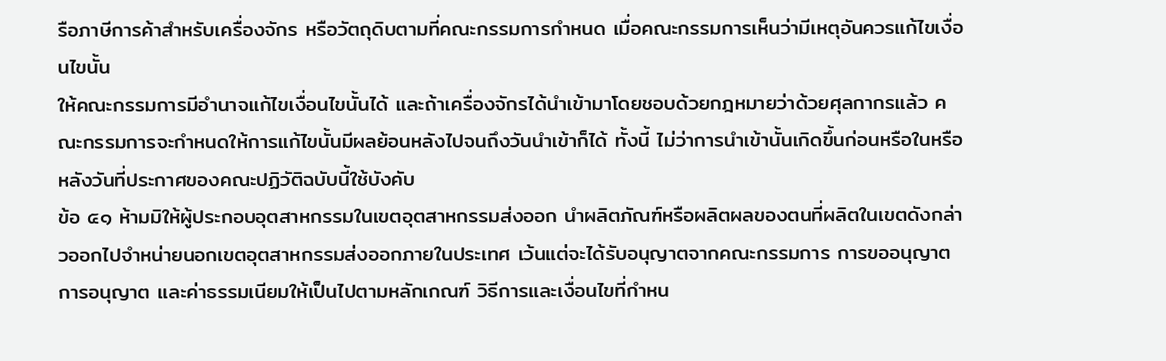รือภาษีการค้าสำหรับเครื่องจักร หรือวัตถุดิบตามที่คณะกรรมการกำหนด เมื่อคณะกรรมการเห็นว่ามีเหตุอันควรแก้ไขเงื่อนไขนั้น
ให้คณะกรรมการมีอำนาจแก้ไขเงื่อนไขนั้นได้ และถ้าเครื่องจักรได้นำเข้ามาโดยชอบด้วยกฎหมายว่าด้วยศุลกากรแล้ว คณะกรรมการจะกำหนดให้การแก้ไขนั้นมีผลย้อนหลังไปจนถึงวันนำเข้าก็ได้ ทั้งนี้ ไม่ว่าการนำเข้านั้นเกิดขึ้นก่อนหรือในหรือหลังวันที่ประกาศของคณะปฏิวัติฉบับนี้ใช้บังคับ
ข้อ ๕๑ ห้ามมิให้ผู้ประกอบอุตสาหกรรมในเขตอุตสาหกรรมส่งออก นำผลิตภัณฑ์หรือผลิตผลของตนที่ผลิตในเขตดังกล่าวออกไปจำหน่ายนอกเขตอุตสาหกรรมส่งออกภายในประเทศ เว้นแต่จะได้รับอนุญาตจากคณะกรรมการ การขออนุญาต การอนุญาต และค่าธรรมเนียมให้เป็นไปตามหลักเกณฑ์ วิธีการและเงื่อนไขที่กำหน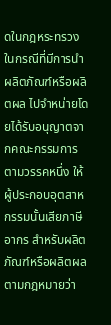ดในกฎหระทรวง
ในกรณีที่มีการนำผลิตภัณฑ์หรือผลิตผล ไปจำหน่ายโดยได้รับอนุญาตจากคณะกรรมการตามวรรคหนึ่ง ให้ผู้ประกอบอุตสาหกรรมนั้นเสียภาษีอากร สำหรับผลิตภัณฑ์หรือผลิตผลตามกฎหมายว่า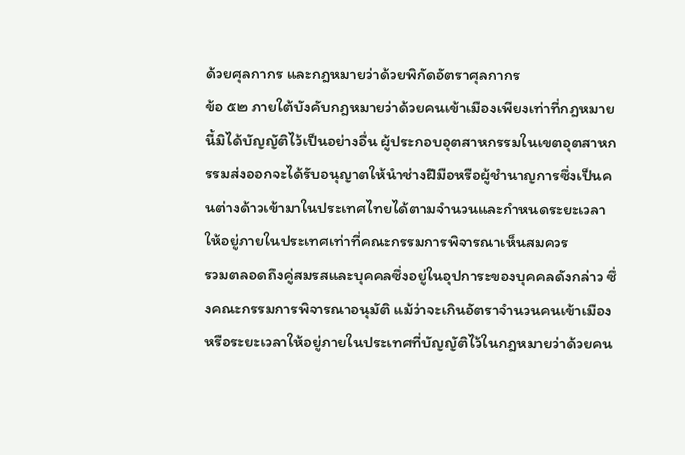ด้วยศุลกากร และกฎหมายว่าด้วยพิกัดอัตราศุลกากร
ข้อ ๕๒ ภายใต้บังคับกฎหมายว่าด้วยคนเข้าเมืองเพียงเท่าที่กฎหมายนี้มิได้บัญญัติไว้เป็นอย่างอื่น ผู้ประกอบอุตสาหกรรมในเขตอุตสาหกรรมส่งออกจะได้รับอนุญาตให้นำช่างฝีมือหรือผู้ชำนาญการซึ่งเป็นคนต่างด้าวเข้ามาในประเทศไทยได้ตามจำนวนและกำหนดระยะเวลาให้อยู่ภายในประเทศเท่าที่คณะกรรมการพิจารณาเห็นสมควร
รวมตลอดถึงคู่สมรสและบุคคลซึ่งอยู่ในอุปการะของบุคคลดังกล่าว ซึ่งคณะกรรมการพิจารณาอนุมัติ แม้ว่าจะเกินอัตราจำนวนคนเข้าเมืองหรือระยะเวลาให้อยู่ภายในประเทศที่บัญญัติไว้ในกฎหมายว่าด้วยคน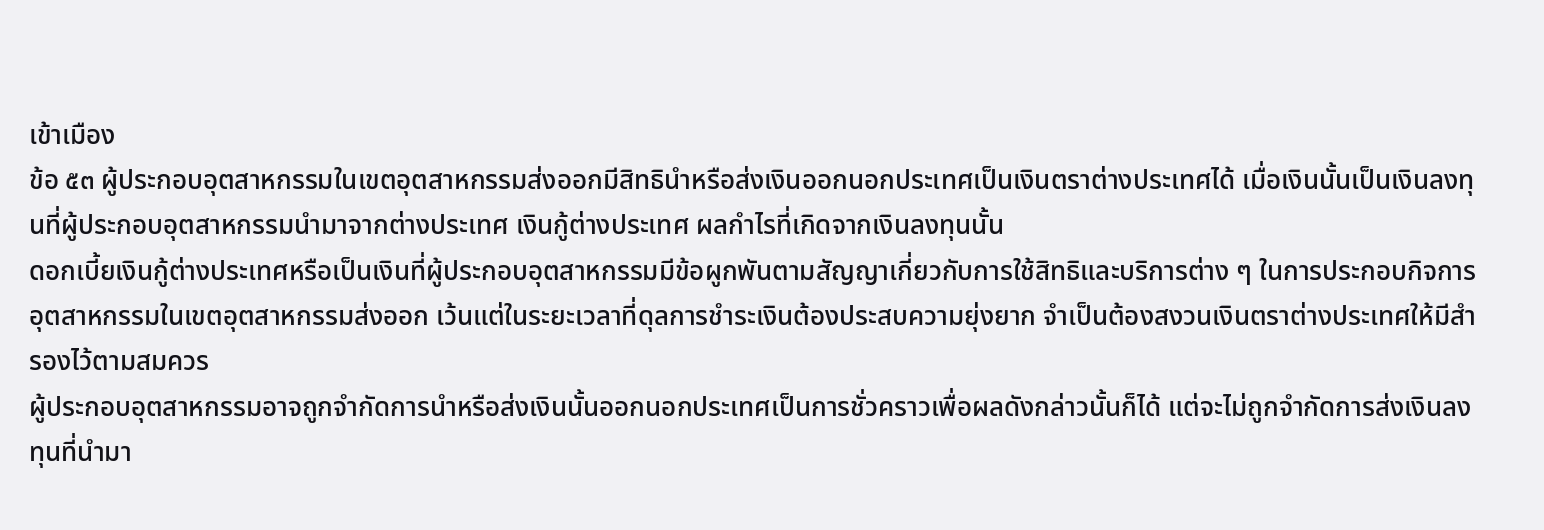เข้าเมือง
ข้อ ๕๓ ผู้ประกอบอุตสาหกรรมในเขตอุตสาหกรรมส่งออกมีสิทธินำหรือส่งเงินออกนอกประเทศเป็นเงินตราต่างประเทศได้ เมื่อเงินนั้นเป็นเงินลงทุนที่ผู้ประกอบอุตสาหกรรมนำมาจากต่างประเทศ เงินกู้ต่างประเทศ ผลกำไรที่เกิดจากเงินลงทุนนั้น
ดอกเบี้ยเงินกู้ต่างประเทศหรือเป็นเงินที่ผู้ประกอบอุตสาหกรรมมีข้อผูกพันตามสัญญาเกี่ยวกับการใช้สิทธิและบริการต่าง ๆ ในการประกอบกิจการอุตสาหกรรมในเขตอุตสาหกรรมส่งออก เว้นแต่ในระยะเวลาที่ดุลการชำระเงินต้องประสบความยุ่งยาก จำเป็นต้องสงวนเงินตราต่างประเทศให้มีสำรองไว้ตามสมควร
ผู้ประกอบอุตสาหกรรมอาจถูกจำกัดการนำหรือส่งเงินนั้นออกนอกประเทศเป็นการชั่วคราวเพื่อผลดังกล่าวนั้นก็ได้ แต่จะไม่ถูกจำกัดการส่งเงินลงทุนที่นำมา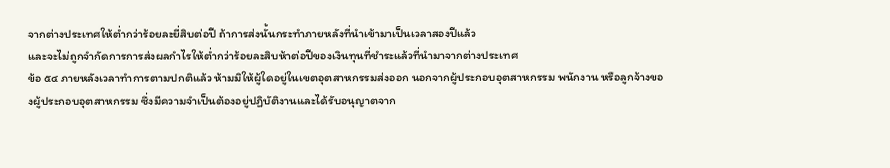จากต่างประเทศให้ต่ำกว่าร้อยละยี่สิบต่อปี ถ้าการส่งนั้นกระทำภายหลังที่นำเข้ามาเป็นเวลาสองปีแล้ว
และจะไม่ถูกจำกัดการการส่งผลกำไรให้ต่ำกว่าร้อยละสิบห้าต่อปีของเงินทุนที่ชำระแล้วที่นำมาจากต่างประเทศ
ข้อ ๕๔ ภายหลังเวลาทำการตามปกติแล้ว ห้ามมิให้ผู้ใดอยู่ในเขตอุตสาหกรรมส่งออก นอกจากผู้ประกอบอุตสาหกรรม พนักงาน หรือลูกจ้างของผู้ประกอบอุตสาหกรรม ซึ่งมีความจำเป็นต้องอยู่ปฏิบัติงานและได้รับอนุญาตจาก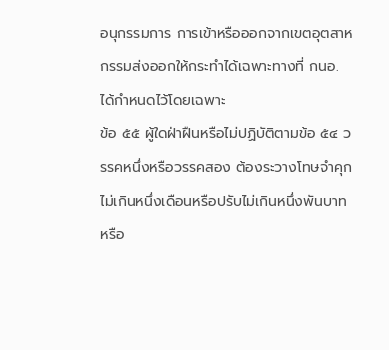อนุกรรมการ การเข้าหรือออกจากเขตอุตสาหกรรมส่งออกให้กระทำได้เฉพาะทางที่ กนอ. ได้กำหนดไว้โดยเฉพาะ
ข้อ ๕๕ ผู้ใดฝ่าฝืนหรือไม่ปฏิบัติตามข้อ ๕๔ วรรคหนึ่งหรือวรรคสอง ต้องระวางโทษจำคุกไม่เกินหนึ่งเดือนหรือปรับไม่เกินหนึ่งพันบาท หรือ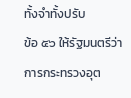ทั้งจำทั้งปรับ
ข้อ ๕๖ ให้รัฐมนตรีว่าการกระทรวงอุต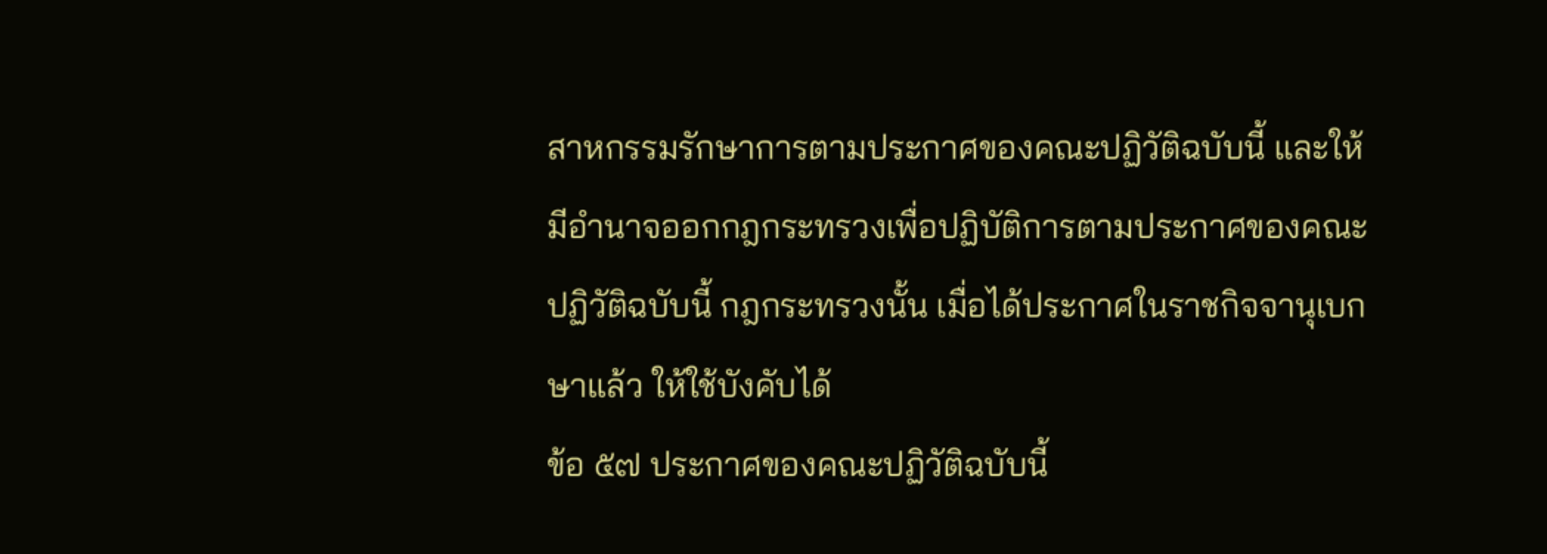สาหกรรมรักษาการตามประกาศของคณะปฏิวัติฉบับนี้ และให้มีอำนาจออกกฎกระทรวงเพื่อปฏิบัติการตามประกาศของคณะปฏิวัติฉบับนี้ กฎกระทรวงนั้น เมื่อได้ประกาศในราชกิจจานุเบกษาแล้ว ให้ใช้บังคับได้
ข้อ ๕๗ ประกาศของคณะปฏิวัติฉบับนี้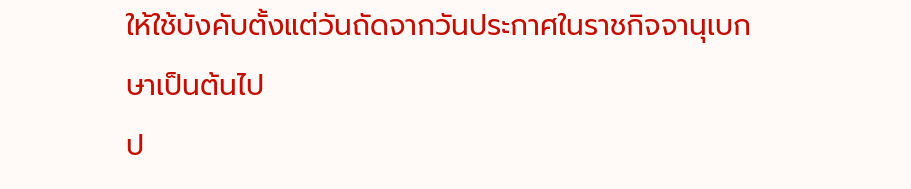ให้ใช้บังคับตั้งแต่วันถัดจากวันประกาศในราชกิจจานุเบกษาเป็นต้นไป
ป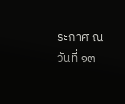ระกาศ ณ วันที่ ๑๓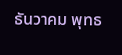ธันวาคม พุทธ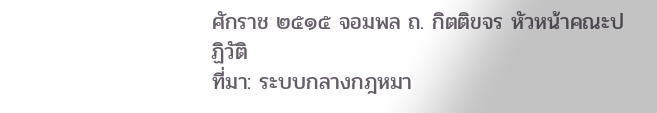ศักราช ๒๕๑๕ จอมพล ถ. กิตติขจร หัวหน้าคณะปฏิวัติ
ที่มา: ระบบกลางกฎหมา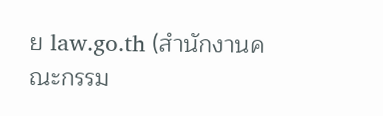ย law.go.th (สำนักงานคณะกรรม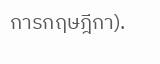การกฤษฎีกา).